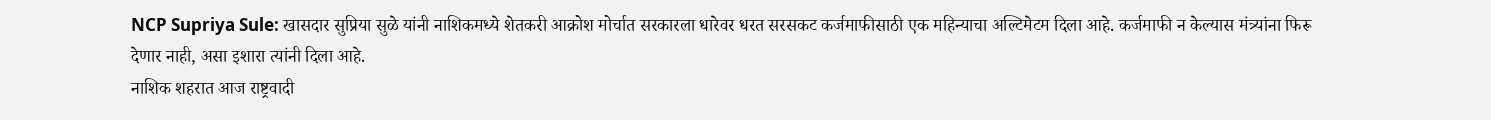NCP Supriya Sule: खासदार सुप्रिया सुळे यांनी नाशिकमध्ये शेतकरी आक्रोश मोर्चात सरकारला धारेवर धरत सरसकट कर्जमाफीसाठी एक महिन्याचा अल्टिमेटम दिला आहे. कर्जमाफी न केल्यास मंत्र्यांना फिरू देणार नाही, असा इशारा त्यांनी दिला आहे.
नाशिक शहरात आज राष्ट्रवादी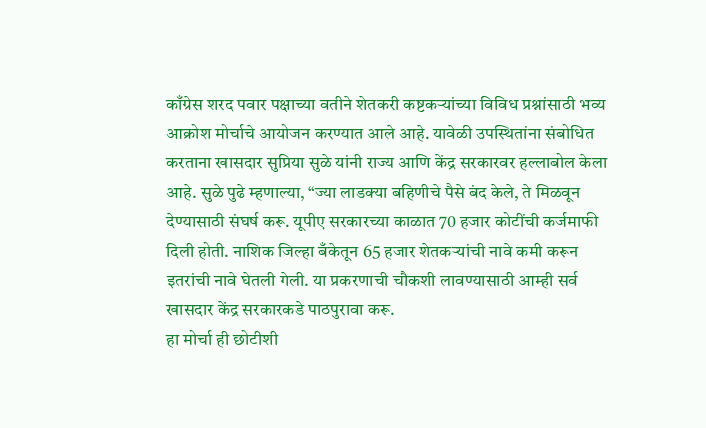काँग्रेस शरद पवार पक्षाच्या वतीने शेतकरी कष्टकऱ्यांच्या विविध प्रश्नांसाठी भव्य आक्रोश मोर्चाचे आयोजन करण्यात आले आहे. यावेळी उपस्थितांना संबोधित करताना खासदार सुप्रिया सुळे यांनी राज्य आणि केंद्र सरकारवर हल्लाबोल केला आहे. सुळे पुढे म्हणाल्या, “ज्या लाडक्या बहिणीचे पैसे बंद केले, ते मिळवून देण्यासाठी संघर्ष करू. यूपीए सरकारच्या काळात 70 हजार कोटींची कर्जमाफी दिली होती. नाशिक जिल्हा बँकेतून 65 हजार शेतकऱ्यांची नावे कमी करून इतरांची नावे घेतली गेली. या प्रकरणाची चौकशी लावण्यासाठी आम्ही सर्व खासदार केंद्र सरकारकडे पाठपुरावा करू.
हा मोर्चा ही छोटीशी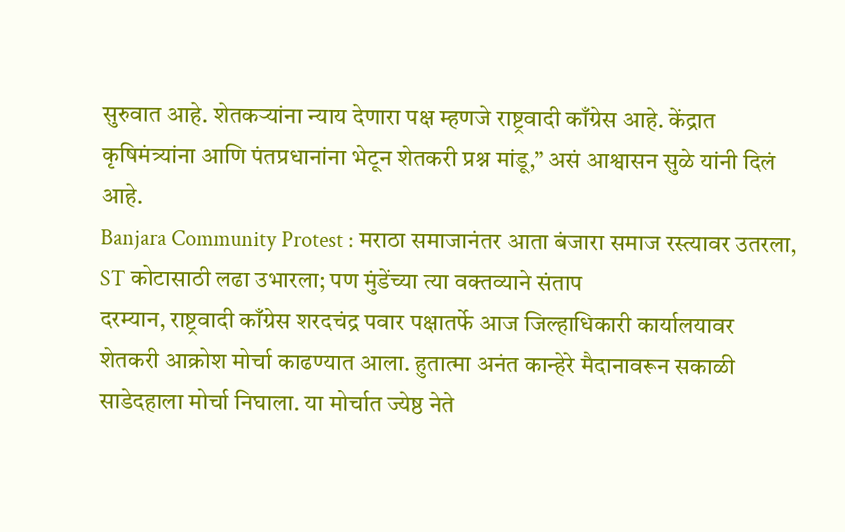सुरुवात आहे. शेतकऱ्यांना न्याय देणारा पक्ष म्हणजे राष्ट्रवादी काँग्रेस आहे. केंद्रात कृषिमंत्र्यांना आणि पंतप्रधानांना भेटून शेतकरी प्रश्न मांडू,” असं आश्वासन सुळे यांनी दिलं आहे.
Banjara Community Protest : मराठा समाजानंतर आता बंजारा समाज रस्त्यावर उतरला, ST कोटासाठी लढा उभारला; पण मुंडेंच्या त्या वक्तव्याने संताप
दरम्यान, राष्ट्रवादी काँग्रेस शरदचंद्र पवार पक्षातर्फे आज जिल्हाधिकारी कार्यालयावर शेतकरी आक्रोश मोर्चा काढण्यात आला. हुतात्मा अनंत कान्हेरे मैदानावरून सकाळी साडेदहाला मोर्चा निघाला. या मोर्चात ज्येष्ठ नेते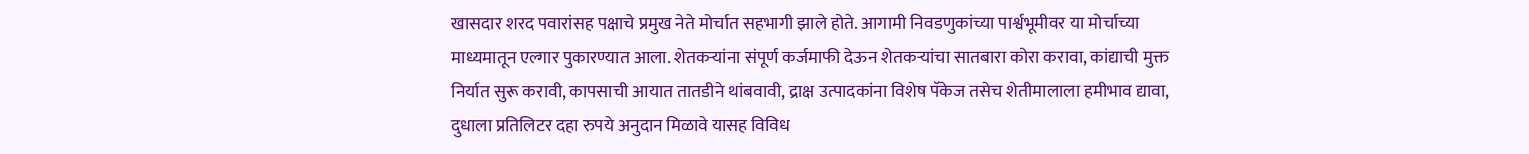खासदार शरद पवारांसह पक्षाचे प्रमुख नेते मोर्चात सहभागी झाले होते. आगामी निवडणुकांच्या पार्श्वभूमीवर या मोर्चाच्या माध्यमातून एल्गार पुकारण्यात आला. शेतकऱ्यांना संपूर्ण कर्जमाफी देऊन शेतकऱ्यांचा सातबारा कोरा करावा, कांद्याची मुक्त निर्यात सुरू करावी, कापसाची आयात तातडीने थांबवावी, द्राक्ष उत्पादकांना विशेष पॅकेज तसेच शेतीमालाला हमीभाव द्यावा, दुधाला प्रतिलिटर दहा रुपये अनुदान मिळावे यासह विविध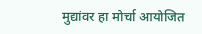मुद्यांवर हा मोर्चा आयोजित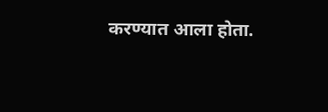करण्यात आला होता.